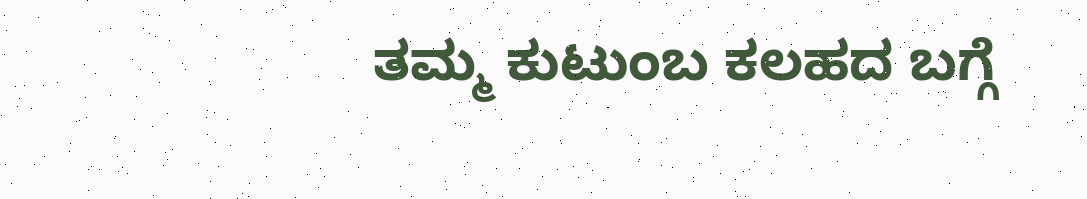ತಮ್ಮ ಕುಟುಂಬ ಕಲಹದ ಬಗ್ಗೆ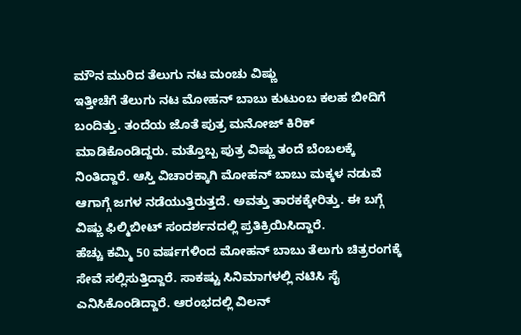ಮೌನ ಮುರಿದ ತೆಲುಗು ನಟ ಮಂಚು ವಿಷ್ಣು
ಇತ್ತೀಚೆಗೆ ತೆಲುಗು ನಟ ಮೋಹನ್ ಬಾಬು ಕುಟುಂಬ ಕಲಹ ಬೀದಿಗೆ ಬಂದಿತ್ತು. ತಂದೆಯ ಜೊತೆ ಪುತ್ರ ಮನೋಜ್ ಕಿರಿಕ್ ಮಾಡಿಕೊಂಡಿದ್ದರು. ಮತ್ತೊಬ್ಬ ಪುತ್ರ ವಿಷ್ಣು ತಂದೆ ಬೆಂಬಲಕ್ಕೆ ನಿಂತಿದ್ದಾರೆ. ಆಸ್ತಿ ವಿಚಾರಕ್ಕಾಗಿ ಮೋಹನ್ ಬಾಬು ಮಕ್ಕಳ ನಡುವೆ ಆಗಾಗ್ಗೆ ಜಗಳ ನಡೆಯುತ್ತಿರುತ್ತದೆ. ಅವತ್ತು ತಾರಕಕ್ಕೇರಿತ್ತು. ಈ ಬಗ್ಗೆ ವಿಷ್ಣು ಫಿಲ್ಮಿಬೀಟ್ ಸಂದರ್ಶನದಲ್ಲಿ ಪ್ರತಿಕ್ರಿಯಿಸಿದ್ದಾರೆ.
ಹೆಚ್ಚು ಕಮ್ಮಿ 50 ವರ್ಷಗಳಿಂದ ಮೋಹನ್ ಬಾಬು ತೆಲುಗು ಚಿತ್ರರಂಗಕ್ಕೆ ಸೇವೆ ಸಲ್ಲಿಸುತ್ತಿದ್ದಾರೆ. ಸಾಕಷ್ಟು ಸಿನಿಮಾಗಳಲ್ಲಿ ನಟಿಸಿ ಸೈ ಎನಿಸಿಕೊಂಡಿದ್ದಾರೆ. ಆರಂಭದಲ್ಲಿ ವಿಲನ್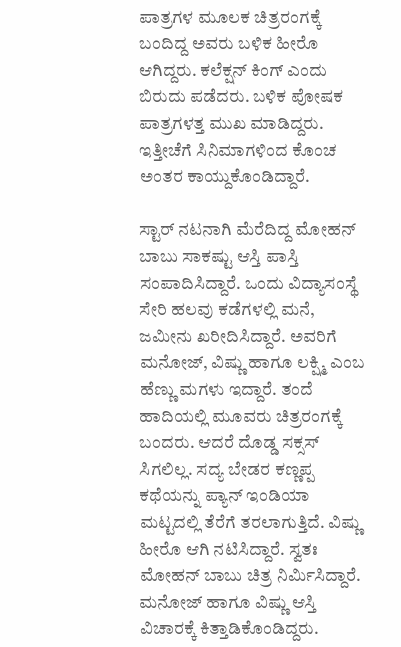ಪಾತ್ರಗಳ ಮೂಲಕ ಚಿತ್ರರಂಗಕ್ಕೆ ಬಂದಿದ್ದ ಅವರು ಬಳಿಕ ಹೀರೊ ಆಗಿದ್ದರು. ಕಲೆಕ್ಷನ್ ಕಿಂಗ್ ಎಂದು ಬಿರುದು ಪಡೆದರು. ಬಳಿಕ ಪೋಷಕ ಪಾತ್ರಗಳತ್ತ ಮುಖ ಮಾಡಿದ್ದರು. ಇತ್ತೀಚೆಗೆ ಸಿನಿಮಾಗಳಿಂದ ಕೊಂಚ ಅಂತರ ಕಾಯ್ದುಕೊಂಡಿದ್ದಾರೆ.

ಸ್ಟಾರ್ ನಟನಾಗಿ ಮೆರೆದಿದ್ದ ಮೋಹನ್ ಬಾಬು ಸಾಕಷ್ಟು ಆಸ್ತಿ ಪಾಸ್ತಿ ಸಂಪಾದಿಸಿದ್ದಾರೆ. ಒಂದು ವಿದ್ಯಾಸಂಸ್ಥೆ ಸೇರಿ ಹಲವು ಕಡೆಗಳಲ್ಲಿ ಮನೆ, ಜಮೀನು ಖರೀದಿಸಿದ್ದಾರೆ. ಅವರಿಗೆ ಮನೋಜ್, ವಿಷ್ಣು ಹಾಗೂ ಲಕ್ಷ್ಮಿ ಎಂಬ ಹೆಣ್ಣು ಮಗಳು ಇದ್ದಾರೆ. ತಂದೆ ಹಾದಿಯಲ್ಲಿ ಮೂವರು ಚಿತ್ರರಂಗಕ್ಕೆ ಬಂದರು. ಆದರೆ ದೊಡ್ಡ ಸಕ್ಸಸ್ ಸಿಗಲಿಲ್ಲ. ಸದ್ಯ ಬೇಡರ ಕಣ್ಣಪ್ಪ ಕಥೆಯನ್ನು ಪ್ಯಾನ್ ಇಂಡಿಯಾ ಮಟ್ಟದಲ್ಲಿ ತೆರೆಗೆ ತರಲಾಗುತ್ತಿದೆ. ವಿಷ್ಣು ಹೀರೊ ಆಗಿ ನಟಿಸಿದ್ದಾರೆ. ಸ್ವತಃ ಮೋಹನ್ ಬಾಬು ಚಿತ್ರ ನಿರ್ಮಿಸಿದ್ದಾರೆ.
ಮನೋಜ್ ಹಾಗೂ ವಿಷ್ಣು ಆಸ್ತಿ ವಿಚಾರಕ್ಕೆ ಕಿತ್ತಾಡಿಕೊಂಡಿದ್ದರು.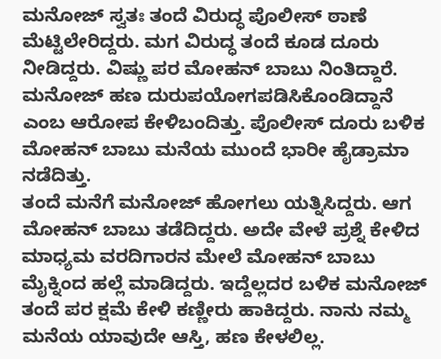ಮನೋಜ್ ಸ್ವತಃ ತಂದೆ ವಿರುದ್ಧ ಪೊಲೀಸ್ ಠಾಣೆ ಮೆಟ್ಟಿಲೇರಿದ್ದರು. ಮಗ ವಿರುದ್ಧ ತಂದೆ ಕೂಡ ದೂರು ನೀಡಿದ್ದರು. ವಿಷ್ಣು ಪರ ಮೋಹನ್ ಬಾಬು ನಿಂತಿದ್ದಾರೆ. ಮನೋಜ್ ಹಣ ದುರುಪಯೋಗಪಡಿಸಿಕೊಂಡಿದ್ದಾನೆ ಎಂಬ ಆರೋಪ ಕೇಳಿಬಂದಿತ್ತು. ಪೊಲೀಸ್ ದೂರು ಬಳಿಕ ಮೋಹನ್ ಬಾಬು ಮನೆಯ ಮುಂದೆ ಭಾರೀ ಹೈಡ್ರಾಮಾ ನಡೆದಿತ್ತು.
ತಂದೆ ಮನೆಗೆ ಮನೋಜ್ ಹೋಗಲು ಯತ್ನಿಸಿದ್ದರು. ಆಗ ಮೋಹನ್ ಬಾಬು ತಡೆದಿದ್ದರು. ಅದೇ ವೇಳೆ ಪ್ರಶ್ನೆ ಕೇಳಿದ ಮಾಧ್ಯಮ ವರದಿಗಾರನ ಮೇಲೆ ಮೋಹನ್ ಬಾಬು ಮೈಕ್ನಿಂದ ಹಲ್ಲೆ ಮಾಡಿದ್ದರು. ಇದ್ದೆಲ್ಲದರ ಬಳಿಕ ಮನೋಜ್ ತಂದೆ ಪರ ಕ್ಷಮೆ ಕೇಳಿ ಕಣ್ಣೀರು ಹಾಕಿದ್ದರು. ನಾನು ನಮ್ಮ ಮನೆಯ ಯಾವುದೇ ಆಸ್ತಿ, ಹಣ ಕೇಳಲಿಲ್ಲ.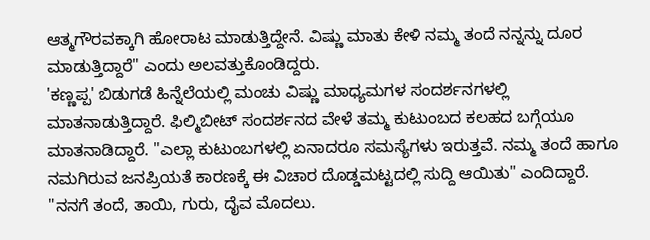ಆತ್ಮಗೌರವಕ್ಕಾಗಿ ಹೋರಾಟ ಮಾಡುತ್ತಿದ್ದೇನೆ. ವಿಷ್ಣು ಮಾತು ಕೇಳಿ ನಮ್ಮ ತಂದೆ ನನ್ನನ್ನು ದೂರ ಮಾಡುತ್ತಿದ್ದಾರೆ" ಎಂದು ಅಲವತ್ತುಕೊಂಡಿದ್ದರು.
'ಕಣ್ಣಪ್ಪ' ಬಿಡುಗಡೆ ಹಿನ್ನೆಲೆಯಲ್ಲಿ ಮಂಚು ವಿಷ್ಣು ಮಾಧ್ಯಮಗಳ ಸಂದರ್ಶನಗಳಲ್ಲಿ ಮಾತನಾಡುತ್ತಿದ್ದಾರೆ. ಫಿಲ್ಮಿಬೀಟ್ ಸಂದರ್ಶನದ ವೇಳೆ ತಮ್ಮ ಕುಟುಂಬದ ಕಲಹದ ಬಗ್ಗೆಯೂ ಮಾತನಾಡಿದ್ದಾರೆ. "ಎಲ್ಲಾ ಕುಟುಂಬಗಳಲ್ಲಿ ಏನಾದರೂ ಸಮಸ್ಯೆಗಳು ಇರುತ್ತವೆ. ನಮ್ಮ ತಂದೆ ಹಾಗೂ ನಮಗಿರುವ ಜನಪ್ರಿಯತೆ ಕಾರಣಕ್ಕೆ ಈ ವಿಚಾರ ದೊಡ್ಡಮಟ್ಟದಲ್ಲಿ ಸುದ್ದಿ ಆಯಿತು" ಎಂದಿದ್ದಾರೆ.
"ನನಗೆ ತಂದೆ, ತಾಯಿ, ಗುರು, ದೈವ ಮೊದಲು.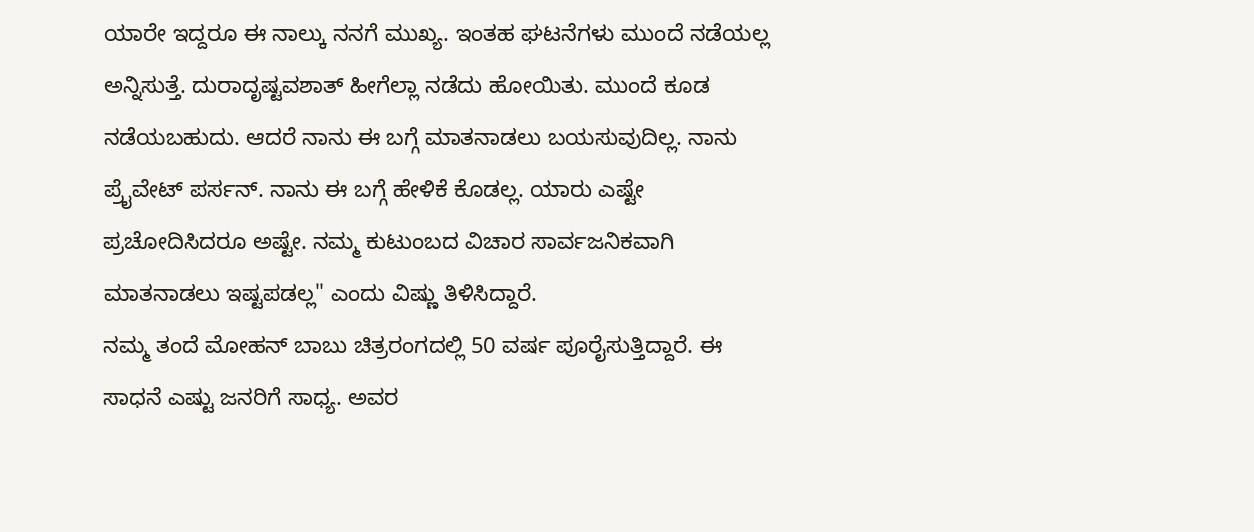ಯಾರೇ ಇದ್ದರೂ ಈ ನಾಲ್ಕು ನನಗೆ ಮುಖ್ಯ. ಇಂತಹ ಘಟನೆಗಳು ಮುಂದೆ ನಡೆಯಲ್ಲ ಅನ್ನಿಸುತ್ತೆ. ದುರಾದೃಷ್ಟವಶಾತ್ ಹೀಗೆಲ್ಲಾ ನಡೆದು ಹೋಯಿತು. ಮುಂದೆ ಕೂಡ ನಡೆಯಬಹುದು. ಆದರೆ ನಾನು ಈ ಬಗ್ಗೆ ಮಾತನಾಡಲು ಬಯಸುವುದಿಲ್ಲ. ನಾನು ಪ್ರೈವೇಟ್ ಪರ್ಸನ್. ನಾನು ಈ ಬಗ್ಗೆ ಹೇಳಿಕೆ ಕೊಡಲ್ಲ. ಯಾರು ಎಷ್ಟೇ ಪ್ರಚೋದಿಸಿದರೂ ಅಷ್ಟೇ. ನಮ್ಮ ಕುಟುಂಬದ ವಿಚಾರ ಸಾರ್ವಜನಿಕವಾಗಿ ಮಾತನಾಡಲು ಇಷ್ಟಪಡಲ್ಲ" ಎಂದು ವಿಷ್ಣು ತಿಳಿಸಿದ್ದಾರೆ.
ನಮ್ಮ ತಂದೆ ಮೋಹನ್ ಬಾಬು ಚಿತ್ರರಂಗದಲ್ಲಿ 50 ವರ್ಷ ಪೂರೈಸುತ್ತಿದ್ದಾರೆ. ಈ ಸಾಧನೆ ಎಷ್ಟು ಜನರಿಗೆ ಸಾಧ್ಯ. ಅವರ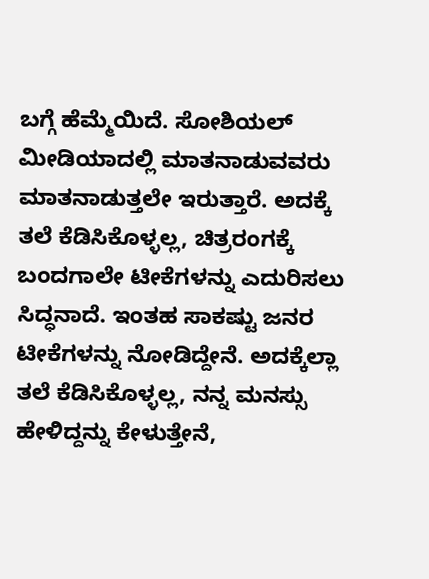ಬಗ್ಗೆ ಹೆಮ್ಮೆಯಿದೆ. ಸೋಶಿಯಲ್ ಮೀಡಿಯಾದಲ್ಲಿ ಮಾತನಾಡುವವರು ಮಾತನಾಡುತ್ತಲೇ ಇರುತ್ತಾರೆ. ಅದಕ್ಕೆ ತಲೆ ಕೆಡಿಸಿಕೊಳ್ಳಲ್ಲ, ಚಿತ್ರರಂಗಕ್ಕೆ ಬಂದಗಾಲೇ ಟೀಕೆಗಳನ್ನು ಎದುರಿಸಲು ಸಿದ್ಧನಾದೆ. ಇಂತಹ ಸಾಕಷ್ಟು ಜನರ ಟೀಕೆಗಳನ್ನು ನೋಡಿದ್ದೇನೆ. ಅದಕ್ಕೆಲ್ಲಾ ತಲೆ ಕೆಡಿಸಿಕೊಳ್ಳಲ್ಲ, ನನ್ನ ಮನಸ್ಸು ಹೇಳಿದ್ದನ್ನು ಕೇಳುತ್ತೇನೆ,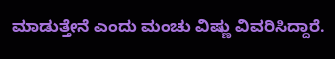ಮಾಡುತ್ತೇನೆ ಎಂದು ಮಂಚು ವಿಷ್ಣು ವಿವರಿಸಿದ್ದಾರೆ.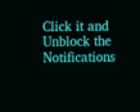Click it and Unblock the Notifications